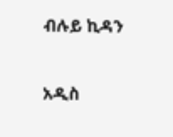ብሉይ ኪዳን

አዲስ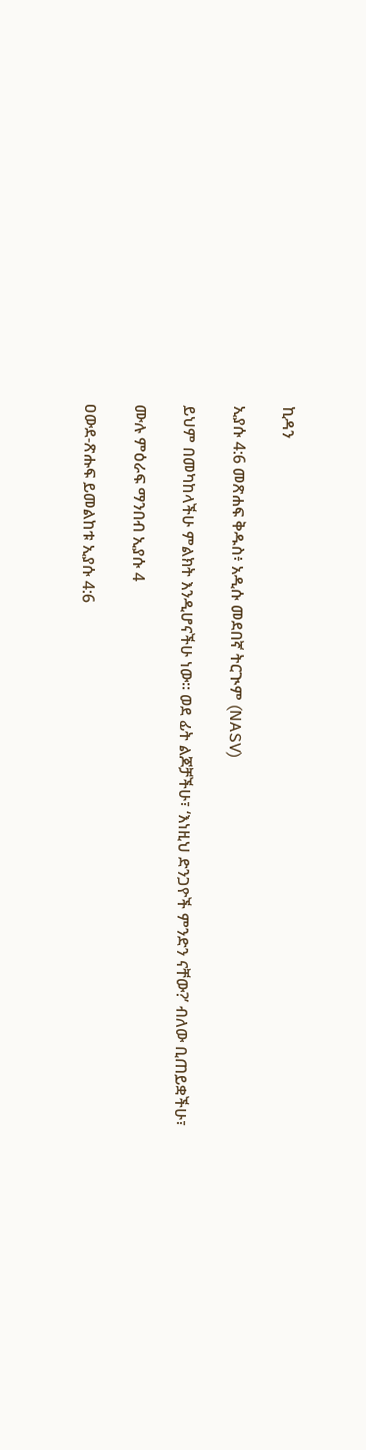ኪዳን

ኢያሱ 4:6 መጽሐፍ ቅዱስ፥ አዲሱ መደበኛ ትርጒም (NASV)

ይህም በመካከላችሁ ምልክት እንዲሆናችሁ ነው። ወደ ፊት ልጆቻችሁ፣ ‘እነዚህ ድንጋዮች ምንድን ናቸው?’ ብለው ቢጠይቋችሁ፣

ሙሉ ምዕራፍ ማንበብ ኢያሱ 4

ዐውደ-ጽሑፍ ይመልከቱ ኢያሱ 4:6